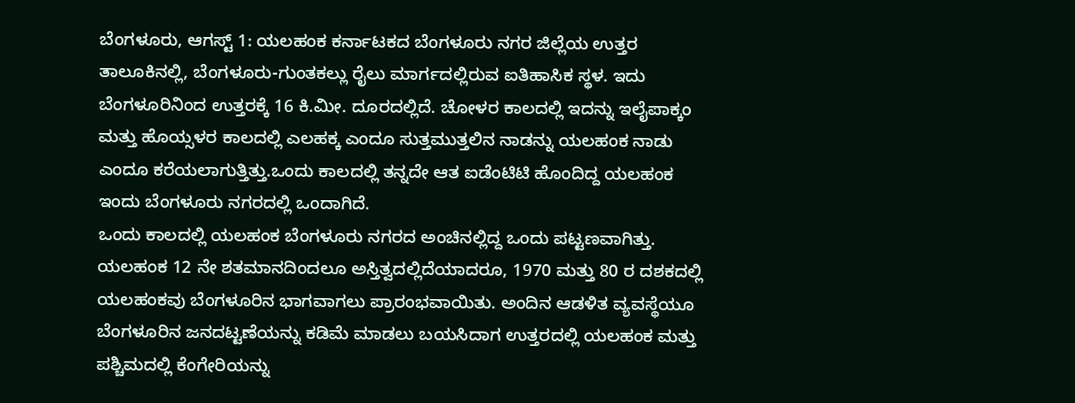ಬೆಂಗಳೂರು, ಆಗಸ್ಟ್ 1: ಯಲಹಂಕ ಕರ್ನಾಟಕದ ಬೆಂಗಳೂರು ನಗರ ಜಿಲ್ಲೆಯ ಉತ್ತರ ತಾಲೂಕಿನಲ್ಲಿ, ಬೆಂಗಳೂರು-ಗುಂತಕಲ್ಲು ರೈಲು ಮಾರ್ಗದಲ್ಲಿರುವ ಐತಿಹಾಸಿಕ ಸ್ಥಳ. ಇದು ಬೆಂಗಳೂರಿನಿಂದ ಉತ್ತರಕ್ಕೆ 16 ಕಿ.ಮೀ. ದೂರದಲ್ಲಿದೆ. ಚೋಳರ ಕಾಲದಲ್ಲಿ ಇದನ್ನು ಇಲೈಪಾಕ್ಕಂ ಮತ್ತು ಹೊಯ್ಸಳರ ಕಾಲದಲ್ಲಿ ಎಲಹಕ್ಕ ಎಂದೂ ಸುತ್ತಮುತ್ತಲಿನ ನಾಡನ್ನು ಯಲಹಂಕ ನಾಡು ಎಂದೂ ಕರೆಯಲಾಗುತ್ತಿತ್ತು.ಒಂದು ಕಾಲದಲ್ಲಿ ತನ್ನದೇ ಆತ ಐಡೆಂಟಿಟಿ ಹೊಂದಿದ್ದ ಯಲಹಂಕ ಇಂದು ಬೆಂಗಳೂರು ನಗರದಲ್ಲಿ ಒಂದಾಗಿದೆ.
ಒಂದು ಕಾಲದಲ್ಲಿ ಯಲಹಂಕ ಬೆಂಗಳೂರು ನಗರದ ಅಂಚಿನಲ್ಲಿದ್ದ ಒಂದು ಪಟ್ಟಣವಾಗಿತ್ತು. ಯಲಹಂಕ 12 ನೇ ಶತಮಾನದಿಂದಲೂ ಅಸ್ತಿತ್ವದಲ್ಲಿದೆಯಾದರೂ, 1970 ಮತ್ತು 80 ರ ದಶಕದಲ್ಲಿ ಯಲಹಂಕವು ಬೆಂಗಳೂರಿನ ಭಾಗವಾಗಲು ಪ್ರಾರಂಭವಾಯಿತು. ಅಂದಿನ ಆಡಳಿತ ವ್ಯವಸ್ಥೆಯೂ ಬೆಂಗಳೂರಿನ ಜನದಟ್ಟಣೆಯನ್ನು ಕಡಿಮೆ ಮಾಡಲು ಬಯಸಿದಾಗ ಉತ್ತರದಲ್ಲಿ ಯಲಹಂಕ ಮತ್ತು ಪಶ್ಚಿಮದಲ್ಲಿ ಕೆಂಗೇರಿಯನ್ನು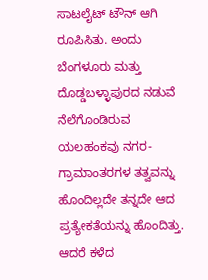ಸಾಟಲೈಟ್ ಟೌನ್ ಆಗಿ ರೂಪಿಸಿತು. ಅಂದು ಬೆಂಗಳೂರು ಮತ್ತು ದೊಡ್ಡಬಳ್ಳಾಪುರದ ನಡುವೆ ನೆಲೆಗೊಂಡಿರುವ ಯಲಹಂಕವು ನಗರ-ಗ್ರಾಮಾಂತರಗಳ ತತ್ವವನ್ನು ಹೊಂದಿಲ್ಲದೇ ತನ್ನದೇ ಆದ ಪ್ರತ್ಯೇಕತೆಯನ್ನು ಹೊಂದಿತ್ತು. ಆದರೆ ಕಳೆದ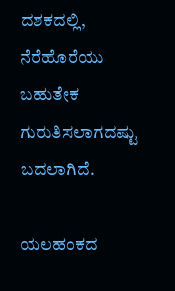ದಶಕದಲ್ಲಿ, ನೆರೆಹೊರೆಯು ಬಹುತೇಕ ಗುರುತಿಸಲಾಗದಷ್ಟು ಬದಲಾಗಿದೆ.

ಯಲಹಂಕದ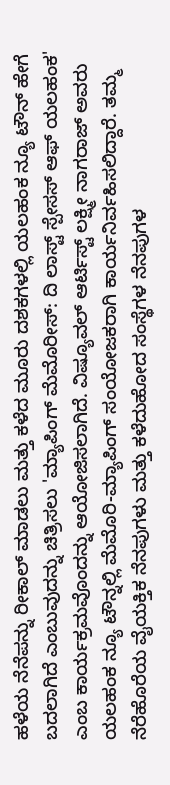ಹಳೆಯ ನೆನೆಪನ್ನು ರೀಕಾಲ್ ಮಾಡಲು ಮತ್ತು ಕಳೆದ ಮೂರು ದಶಕಗಳಲ್ಲಿ ಯಲಹಂಕ ನ್ಯೂ ಟೌನ್ ಹೇಗೆ ಬದಲಾಗಿದೆ ಎಂಬುವುದನ್ನು ಚಿತ್ರಿಸಲು 'ಮ್ಯಾಪಿಂಗ್ ಮೆಮೊರೀಸ್: ದಿ ಲಾಸ್ಟ್ ಸ್ಪೇಸಸ್ ಆಫ್ ಯಲಹಂಕ' ಎಂಬ ಕಾರ್ಯಕ್ರಮವೊಂದನ್ನು ಆಯೋಜಿಸಲಾಗಿದೆ. ವಿಷ್ಯೂವಲ್ ಆರ್ಟಿಸ್ಟ್ ಲಕ್ಷ್ಮೀ ನಾಗರಾಜ್ ಅವರು ಯಲಹಂಕ ನ್ಯೂ ಟೌನ್ನಲ್ಲಿ ಮೆಮೊರಿ-ಮ್ಯಾಪಿಂಗ್ ಸಂಯೋಜಕರಾಗಿ ಕಾರ್ಯನಿರ್ವಹಿಸಲಿದ್ದಾರೆ. ತಮ್ಮ ನೆರೆಹೊರೆಯ ವೈಯಕ್ತಿಕ ನೆನಪುಗಳು ಮತ್ತು ಕಳೆದುಹೋದ ಸಂಸ್ಥೆಗಳ ನೆನಪುಗಳ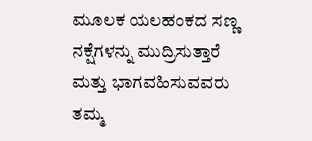ಮೂಲಕ ಯಲಹಂಕದ ಸಣ್ಣ ನಕ್ಷೆಗಳನ್ನು ಮುದ್ರಿಸುತ್ತಾರೆ ಮತ್ತು ಭಾಗವಹಿಸುವವರು ತಮ್ಮ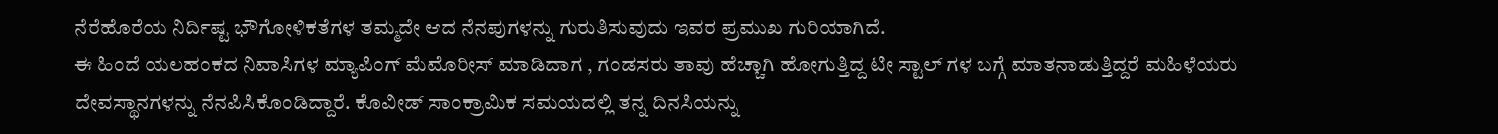ನೆರೆಹೊರೆಯ ನಿರ್ದಿಷ್ಟ ಭೌಗೋಳಿಕತೆಗಳ ತಮ್ಮದೇ ಆದ ನೆನಪುಗಳನ್ನು ಗುರುತಿಸುವುದು ಇವರ ಪ್ರಮುಖ ಗುರಿಯಾಗಿದೆ.
ಈ ಹಿಂದೆ ಯಲಹಂಕದ ನಿವಾಸಿಗಳ ಮ್ಯಾಪಿಂಗ್ ಮೆಮೊರೀಸ್ ಮಾಡಿದಾಗ , ಗಂಡಸರು ತಾವು ಹೆಚ್ಚಾಗಿ ಹೋಗುತ್ತಿದ್ದ ಟೀ ಸ್ಟಾಲ್ ಗಳ ಬಗ್ಗೆ ಮಾತನಾಡುತ್ತಿದ್ದರೆ ಮಹಿಳೆಯರು ದೇವಸ್ಥಾನಗಳನ್ನು ನೆನಪಿಸಿಕೊಂಡಿದ್ದಾರೆ. ಕೊವೀಡ್ ಸಾಂಕ್ರಾಮಿಕ ಸಮಯದಲ್ಲಿ ತನ್ನ ದಿನಸಿಯನ್ನು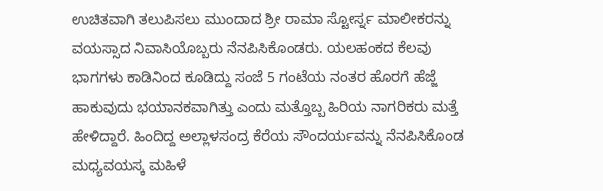ಉಚಿತವಾಗಿ ತಲುಪಿಸಲು ಮುಂದಾದ ಶ್ರೀ ರಾಮಾ ಸ್ಟೋರ್ಸ್ನ ಮಾಲೀಕರನ್ನು ವಯಸ್ಸಾದ ನಿವಾಸಿಯೊಬ್ಬರು ನೆನಪಿಸಿಕೊಂಡರು. ಯಲಹಂಕದ ಕೆಲವು ಭಾಗಗಳು ಕಾಡಿನಿಂದ ಕೂಡಿದ್ದು ಸಂಜೆ 5 ಗಂಟೆಯ ನಂತರ ಹೊರಗೆ ಹೆಜ್ಜೆ ಹಾಕುವುದು ಭಯಾನಕವಾಗಿತ್ತು ಎಂದು ಮತ್ತೊಬ್ಬ ಹಿರಿಯ ನಾಗರಿಕರು ಮತ್ತೆ ಹೇಳಿದ್ದಾರೆ. ಹಿಂದಿದ್ದ ಅಲ್ಲಾಳಸಂದ್ರ ಕೆರೆಯ ಸೌಂದರ್ಯವನ್ನು ನೆನಪಿಸಿಕೊಂಡ ಮಧ್ಯವಯಸ್ಕ ಮಹಿಳೆ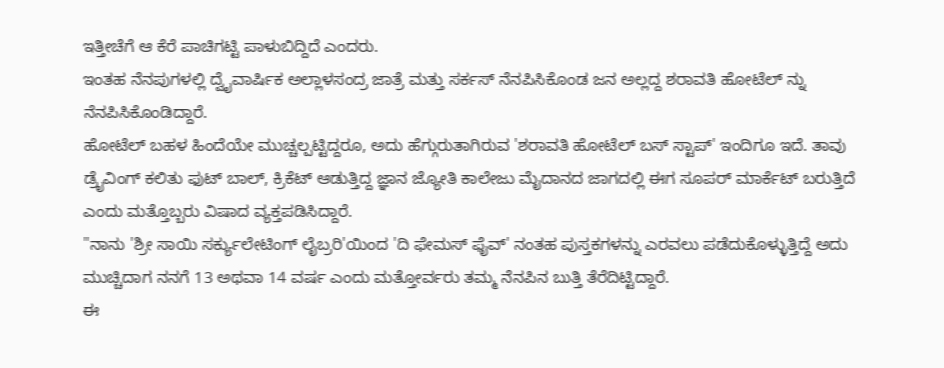ಇತ್ತೀಚೆಗೆ ಆ ಕೆರೆ ಪಾಚಿಗಟ್ಟಿ ಪಾಳುಬಿದ್ದಿದೆ ಎಂದರು.
ಇಂತಹ ನೆನಪುಗಳಲ್ಲಿ ದ್ವೈವಾರ್ಷಿಕ ಅಲ್ಲಾಳಸಂದ್ರ ಜಾತ್ರೆ ಮತ್ತು ಸರ್ಕಸ್ ನೆನಪಿಸಿಕೊಂಡ ಜನ ಅಲ್ಲದ್ದ ಶರಾವತಿ ಹೋಟೆಲ್ ನ್ನು ನೆನಪಿಸಿಕೊಂಡಿದ್ದಾರೆ.
ಹೋಟೆಲ್ ಬಹಳ ಹಿಂದೆಯೇ ಮುಚ್ಚಲ್ಪಟ್ಟಿದ್ದರೂ, ಅದು ಹೆಗ್ಗುರುತಾಗಿರುವ 'ಶರಾವತಿ ಹೋಟೆಲ್ ಬಸ್ ಸ್ಟಾಪ್' ಇಂದಿಗೂ ಇದೆ. ತಾವು ಡ್ರೈವಿಂಗ್ ಕಲಿತು ಫುಟ್ ಬಾಲ್, ಕ್ರಿಕೆಟ್ ಆಡುತ್ತಿದ್ದ ಜ್ಞಾನ ಜ್ಯೋತಿ ಕಾಲೇಜು ಮೈದಾನದ ಜಾಗದಲ್ಲಿ ಈಗ ಸೂಪರ್ ಮಾರ್ಕೆಟ್ ಬರುತ್ತಿದೆ ಎಂದು ಮತ್ತೊಬ್ಬರು ವಿಷಾದ ವ್ಯಕ್ತಪಡಿಸಿದ್ದಾರೆ.
"ನಾನು 'ಶ್ರೀ ಸಾಯಿ ಸರ್ಕ್ಯುಲೇಟಿಂಗ್ ಲೈಬ್ರರಿ'ಯಿಂದ 'ದಿ ಫೇಮಸ್ ಫೈವ್' ನಂತಹ ಪುಸ್ತಕಗಳನ್ನು ಎರವಲು ಪಡೆದುಕೊಳ್ಳುತ್ತಿದ್ದೆ ಅದು ಮುಚ್ಚಿದಾಗ ನನಗೆ 13 ಅಥವಾ 14 ವರ್ಷ ಎಂದು ಮತ್ತೋರ್ವರು ತಮ್ಮ ನೆನಪಿನ ಬುತ್ತಿ ತೆರೆದಿಟ್ಟಿದ್ದಾರೆ.
ಈ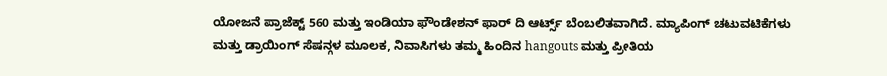ಯೋಜನೆ ಪ್ರಾಜೆಕ್ಟ್ 560 ಮತ್ತು ಇಂಡಿಯಾ ಫೌಂಡೇಶನ್ ಫಾರ್ ದಿ ಆರ್ಟ್ಸ್ ಬೆಂಬಲಿತವಾಗಿದೆ. ಮ್ಯಾಪಿಂಗ್ ಚಟುವಟಿಕೆಗಳು ಮತ್ತು ಡ್ರಾಯಿಂಗ್ ಸೆಷನ್ಗಳ ಮೂಲಕ, ನಿವಾಸಿಗಳು ತಮ್ಮ ಹಿಂದಿನ hangouts ಮತ್ತು ಪ್ರೀತಿಯ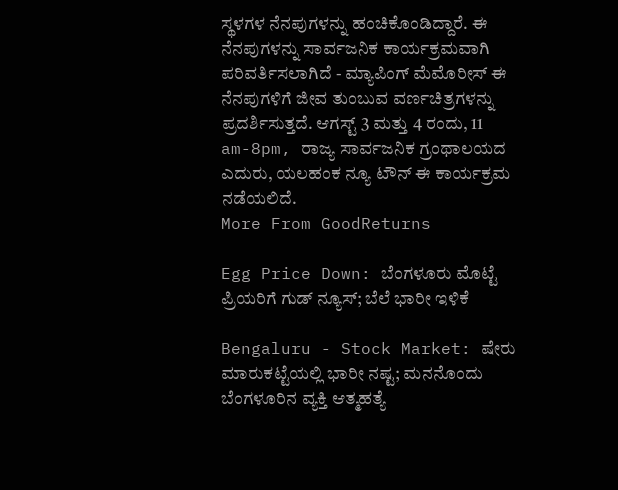ಸ್ಥಳಗಳ ನೆನಪುಗಳನ್ನು ಹಂಚಿಕೊಂಡಿದ್ದಾರೆ. ಈ ನೆನಪುಗಳನ್ನು ಸಾರ್ವಜನಿಕ ಕಾರ್ಯಕ್ರಮವಾಗಿ ಪರಿವರ್ತಿಸಲಾಗಿದೆ - ಮ್ಯಾಪಿಂಗ್ ಮೆಮೊರೀಸ್ ಈ ನೆನಪುಗಳಿಗೆ ಜೀವ ತುಂಬುವ ವರ್ಣಚಿತ್ರಗಳನ್ನು ಪ್ರದರ್ಶಿಸುತ್ತದೆ. ಆಗಸ್ಟ್ 3 ಮತ್ತು 4 ರಂದು, 11 am-8pm, ರಾಜ್ಯ ಸಾರ್ವಜನಿಕ ಗ್ರಂಥಾಲಯದ ಎದುರು, ಯಲಹಂಕ ನ್ಯೂ ಟೌನ್ ಈ ಕಾರ್ಯಕ್ರಮ ನಡೆಯಲಿದೆ.
More From GoodReturns

Egg Price Down: ಬೆಂಗಳೂರು ಮೊಟ್ಟೆ ಪ್ರಿಯರಿಗೆ ಗುಡ್ ನ್ಯೂಸ್; ಬೆಲೆ ಭಾರೀ ಇಳಿಕೆ

Bengaluru - Stock Market: ಷೇರು ಮಾರುಕಟ್ಟೆಯಲ್ಲಿ ಭಾರೀ ನಷ್ಟ; ಮನನೊಂದು ಬೆಂಗಳೂರಿನ ವ್ಯಕ್ತಿ ಆತ್ಮಹತ್ಯೆ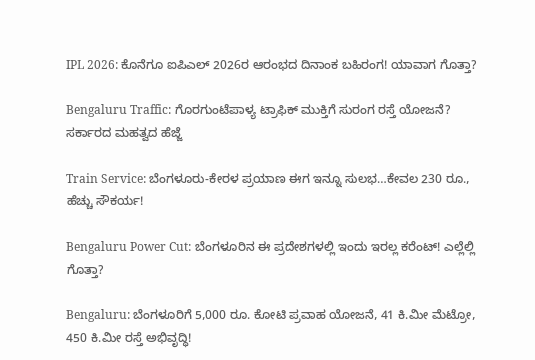IPL 2026: ಕೊನೆಗೂ ಐಪಿಎಲ್ 2026ರ ಆರಂಭದ ದಿನಾಂಕ ಬಹಿರಂಗ! ಯಾವಾಗ ಗೊತ್ತಾ?

Bengaluru Traffic: ಗೊರಗುಂಟೆಪಾಳ್ಯ ಟ್ರಾಫಿಕ್ ಮುಕ್ತಿಗೆ ಸುರಂಗ ರಸ್ತೆ ಯೋಜನೆ? ಸರ್ಕಾರದ ಮಹತ್ವದ ಹೆಜ್ಜೆ

Train Service: ಬೆಂಗಳೂರು-ಕೇರಳ ಪ್ರಯಾಣ ಈಗ ಇನ್ನೂ ಸುಲಭ…ಕೇವಲ 230 ರೂ., ಹೆಚ್ಚು ಸೌಕರ್ಯ!

Bengaluru Power Cut: ಬೆಂಗಳೂರಿನ ಈ ಪ್ರದೇಶಗಳಲ್ಲಿ ಇಂದು ಇರಲ್ಲ ಕರೆಂಟ್! ಎಲ್ಲೆಲ್ಲಿ ಗೊತ್ತಾ?

Bengaluru: ಬೆಂಗಳೂರಿಗೆ 5,000 ರೂ. ಕೋಟಿ ಪ್ರವಾಹ ಯೋಜನೆ, 41 ಕಿ.ಮೀ ಮೆಟ್ರೋ, 450 ಕಿ.ಮೀ ರಸ್ತೆ ಅಭಿವೃದ್ಧಿ!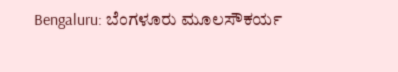Bengaluru: ಬೆಂಗಳೂರು ಮೂಲಸೌಕರ್ಯ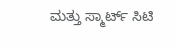ಮತ್ತು ಸ್ಮಾರ್ಟ್ ಸಿಟಿ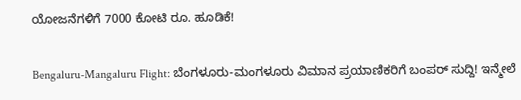ಯೋಜನೆಗಳಿಗೆ 7000 ಕೋಟಿ ರೂ. ಹೂಡಿಕೆ!

Bengaluru-Mangaluru Flight: ಬೆಂಗಳೂರು-ಮಂಗಳೂರು ವಿಮಾನ ಪ್ರಯಾಣಿಕರಿಗೆ ಬಂಪರ್ ಸುದ್ದಿ! ಇನ್ಮೇಲೆ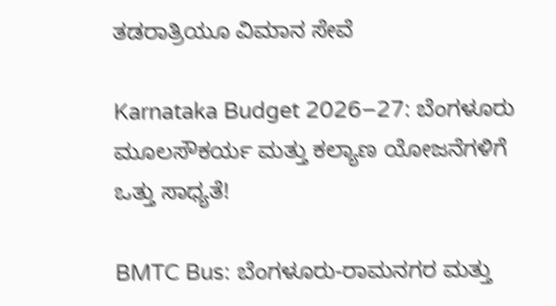ತಡರಾತ್ರಿಯೂ ವಿಮಾನ ಸೇವೆ

Karnataka Budget 2026–27: ಬೆಂಗಳೂರು ಮೂಲಸೌಕರ್ಯ ಮತ್ತು ಕಲ್ಯಾಣ ಯೋಜನೆಗಳಿಗೆ ಒತ್ತು ಸಾಧ್ಯತೆ!

BMTC Bus: ಬೆಂಗಳೂರು-ರಾಮನಗರ ಮತ್ತು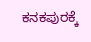ಕನಕಪುರಕ್ಕೆ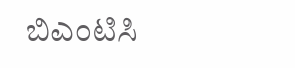ಬಿಎಂಟಿಸಿ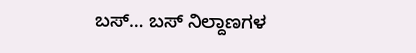ಬಸ್… ಬಸ್ ನಿಲ್ದಾಣಗಳ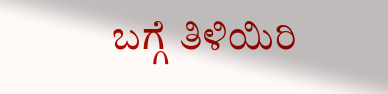ಬಗ್ಗೆ ತಿಳಿಯಿರಿ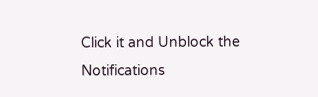Click it and Unblock the Notifications